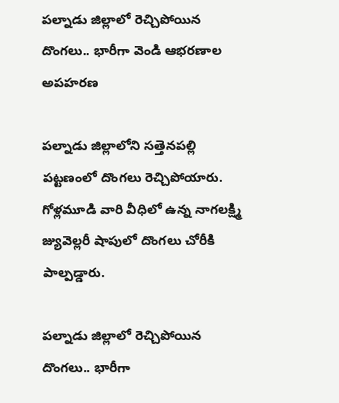పల్నాడు జిల్లాలో రెచ్చిపోయిన దొంగలు.. భారీగా వెండి ఆభరణాల అపహరణ

పల్నాడు జిల్లాలోని సత్తెనపల్లి పట్టణంలో దొంగలు రెచ్చిపోయారు. గోళ్లమూడి వారి వీధిలో ఉన్న నాగలక్ష్మి జ్యువెల్లరీ షాపులో దొంగలు చోరీకి పాల్పడ్డారు.

పల్నాడు జిల్లాలో రెచ్చిపోయిన దొంగలు.. భారీగా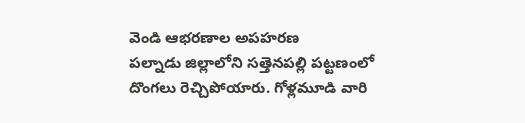వెండి ఆభరణాల అపహరణ
పల్నాడు జిల్లాలోని సత్తెనపల్లి పట్టణంలో దొంగలు రెచ్చిపోయారు. గోళ్లమూడి వారి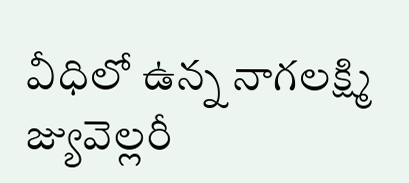వీధిలో ఉన్న నాగలక్ష్మి జ్యువెల్లరీ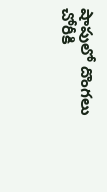షాపులో దొంగలు చోరీకి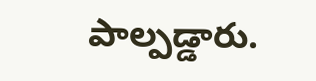పాల్పడ్డారు.